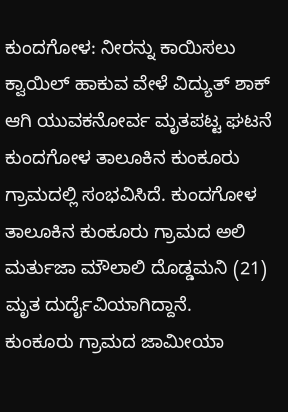ಕುಂದಗೋಳ: ನೀರನ್ನು ಕಾಯಿಸಲು ಕ್ವಾಯಿಲ್ ಹಾಕುವ ವೇಳೆ ವಿದ್ಯುತ್ ಶಾಕ್ ಆಗಿ ಯುವಕನೋರ್ವ ಮೃತಪಟ್ಟ ಘಟನೆ ಕುಂದಗೋಳ ತಾಲೂಕಿನ ಕುಂಕೂರು ಗ್ರಾಮದಲ್ಲಿ ಸಂಭವಿಸಿದೆ. ಕುಂದಗೋಳ ತಾಲೂಕಿನ ಕುಂಕೂರು ಗ್ರಾಮದ ಅಲಿ ಮರ್ತುಜಾ ಮೌಲಾಲಿ ದೊಡ್ಡಮನಿ (21) ಮೃತ ದುರ್ದೈವಿಯಾಗಿದ್ದಾನೆ.
ಕುಂಕೂರು ಗ್ರಾಮದ ಜಾಮೀಯಾ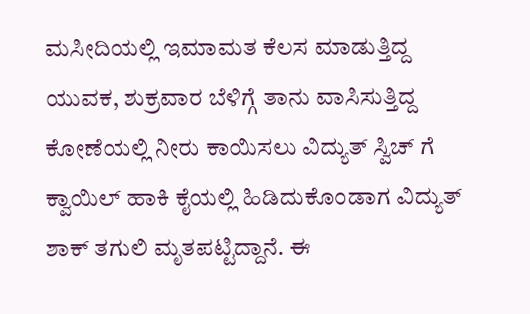ಮಸೀದಿಯಲ್ಲಿ ಇಮಾಮತ ಕೆಲಸ ಮಾಡುತ್ತಿದ್ದ ಯುವಕ, ಶುಕ್ರವಾರ ಬೆಳಿಗ್ಗೆ ತಾನು ವಾಸಿಸುತ್ತಿದ್ದ ಕೋಣೆಯಲ್ಲಿ ನೀರು ಕಾಯಿಸಲು ವಿದ್ಯುತ್ ಸ್ವಿಚ್ ಗೆ ಕ್ವಾಯಿಲ್ ಹಾಕಿ ಕೈಯಲ್ಲಿ ಹಿಡಿದುಕೊಂಡಾಗ ವಿದ್ಯುತ್ ಶಾಕ್ ತಗುಲಿ ಮೃತಪಟ್ಟಿದ್ದಾನೆ. ಈ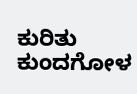ಕುರಿತು ಕುಂದಗೋಳ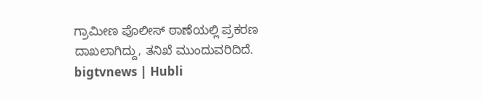ಗ್ರಾಮೀಣ ಪೊಲೀಸ್ ಠಾಣೆಯಲ್ಲಿ ಪ್ರಕರಣ ದಾಖಲಾಗಿದ್ದು, ತನಿಖೆ ಮುಂದುವರಿದಿದೆ.
bigtvnews | Hubli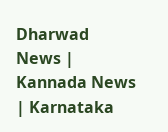Dharwad News | Kannada News | Karnataka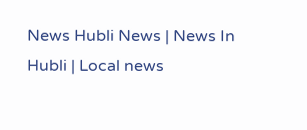News Hubli News | News In Hubli | Local news